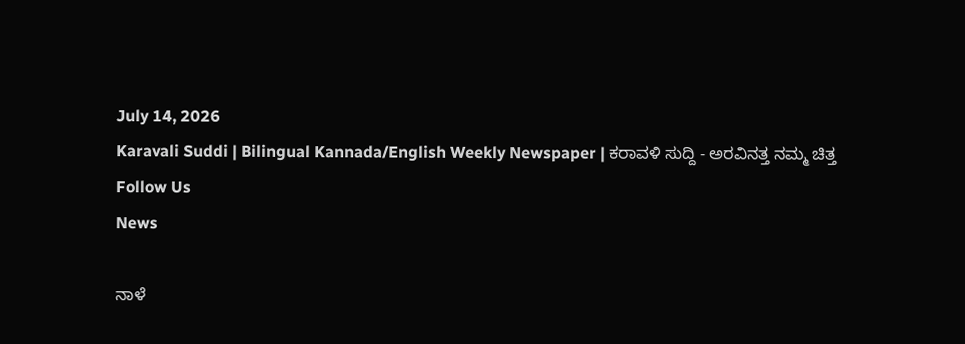July 14, 2026
Karavali Suddi | Bilingual Kannada/English Weekly Newspaper | ಕರಾವಳಿ ಸುದ್ದಿ - ಅರವಿನತ್ತ ನಮ್ಮ ಚಿತ್ತ
Follow Us
News

ನಾಳೆ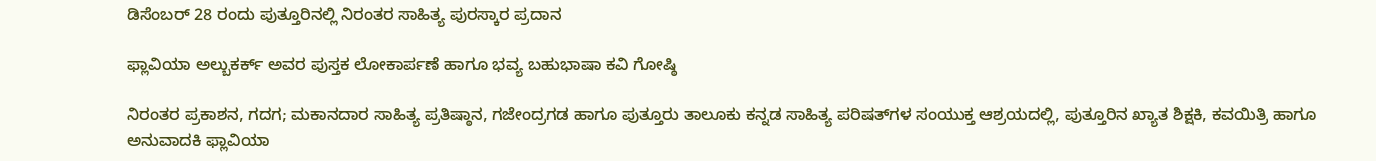ಡಿಸೆಂಬರ್ 28 ರಂದು ಪುತ್ತೂರಿನಲ್ಲಿ ನಿರಂತರ ಸಾಹಿತ್ಯ ಪುರಸ್ಕಾರ ಪ್ರದಾನ

ಫ್ಲಾವಿಯಾ ಅಲ್ಬುಕರ್ಕ್ ಅವರ ಪುಸ್ತಕ ಲೋಕಾರ್ಪಣೆ ಹಾಗೂ ಭವ್ಯ ಬಹುಭಾಷಾ ಕವಿ ಗೋಷ್ಠಿ

ನಿರಂತರ ಪ್ರಕಾಶನ, ಗದಗ; ಮಕಾನದಾರ ಸಾಹಿತ್ಯ ಪ್ರತಿಷ್ಠಾನ, ಗಜೇಂದ್ರಗಡ ಹಾಗೂ ಪುತ್ತೂರು ತಾಲೂಕು ಕನ್ನಡ ಸಾಹಿತ್ಯ ಪರಿಷತ್‌ಗಳ ಸಂಯುಕ್ತ ಆಶ್ರಯದಲ್ಲಿ, ಪುತ್ತೂರಿನ ಖ್ಯಾತ ಶಿಕ್ಷಕಿ, ಕವಯಿತ್ರಿ ಹಾಗೂ ಅನುವಾದಕಿ ಫ್ಲಾವಿಯಾ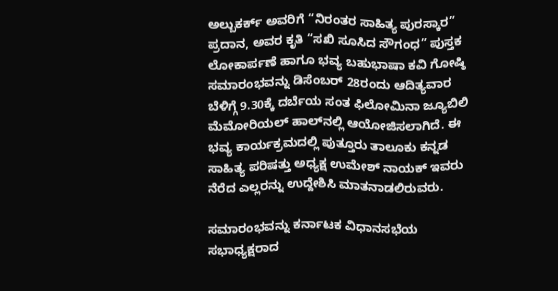ಅಲ್ಬುಕರ್ಕ್ ಅವರಿಗೆ “ನಿರಂತರ ಸಾಹಿತ್ಯ ಪುರಸ್ಕಾರ” ಪ್ರದಾನ, ಅವರ ಕೃತಿ “ಸಖಿ ಸೂಸಿದ ಸೌಗಂಧ” ಪುಸ್ತಕ ಲೋಕಾರ್ಪಣೆ ಹಾಗೂ ಭವ್ಯ ಬಹುಭಾಷಾ ಕವಿ ಗೋಷ್ಠಿ ಸಮಾರಂಭವನ್ನು ಡಿಸೆಂಬರ್ 28ರಂದು ಆದಿತ್ಯವಾರ ಬೆಳಿಗ್ಗೆ 9.30ಕ್ಕೆ ದರ್ಬೆಯ ಸಂತ ಫಿಲೋಮಿನಾ ಜ್ಯೂಬಿಲಿ ಮೆಮೋರಿಯಲ್ ಹಾಲ್‌ನಲ್ಲಿ ಆಯೋಜಿಸಲಾಗಿದೆ. ಈ ಭವ್ಯ ಕಾರ್ಯಕ್ರಮದಲ್ಲಿ ಪುತ್ತೂರು ತಾಲೂಕು ಕನ್ನಡ ಸಾಹಿತ್ಯ ಪರಿಷತ್ತು ಅಧ್ಯಕ್ಷ ಉಮೇಶ್ ನಾಯಕ್ ಇವರು ನೆರೆದ ಎಲ್ಲರನ್ನು ಉದ್ದೇಶಿಸಿ ಮಾತನಾಡಲಿರುವರು.

ಸಮಾರಂಭವನ್ನು ಕರ್ನಾಟಕ ವಿಧಾನಸಭೆಯ ಸಭಾಧ್ಯಕ್ಷರಾದ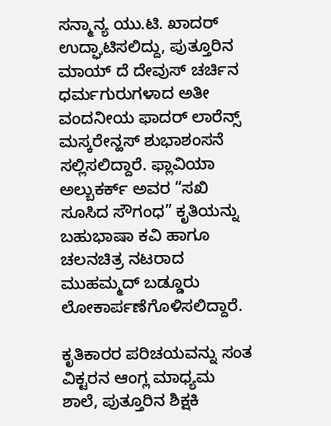ಸನ್ಮಾನ್ಯ ಯು.ಟಿ. ಖಾದರ್ ಉದ್ಘಾಟಿಸಲಿದ್ದು, ಪುತ್ತೂರಿನ ಮಾಯ್ ದೆ ದೇವುಸ್ ಚರ್ಚಿನ ಧರ್ಮಗುರುಗಳಾದ ಅತೀ ವಂದನೀಯ ಫಾದರ್ ಲಾರೆನ್ಸ್ ಮಸ್ಕರೇನ್ಹಸ್ ಶುಭಾಶಂಸನೆ ಸಲ್ಲಿಸಲಿದ್ದಾರೆ. ಫ್ಲಾವಿಯಾ ಅಲ್ಬುಕರ್ಕ್ ಅವರ “ಸಖಿ ಸೂಸಿದ ಸೌಗಂಧ” ಕೃತಿಯನ್ನು ಬಹುಭಾಷಾ ಕವಿ ಹಾಗೂ ಚಲನಚಿತ್ರ ನಟರಾದ ಮುಹಮ್ಮದ್ ಬಡ್ಡೂರು ಲೋಕಾರ್ಪಣೆಗೊಳಿಸಲಿದ್ದಾರೆ.

ಕೃತಿಕಾರರ ಪರಿಚಯವನ್ನು ಸಂತ ವಿಕ್ಟರನ ಆಂಗ್ಲ ಮಾಧ್ಯಮ ಶಾಲೆ, ಪುತ್ತೂರಿನ ಶಿಕ್ಷಕಿ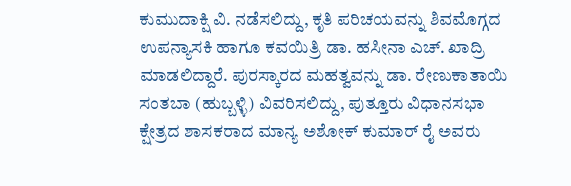ಕುಮುದಾಕ್ಷಿ ವಿ. ನಡೆಸಲಿದ್ದು, ಕೃತಿ ಪರಿಚಯವನ್ನು ಶಿವಮೊಗ್ಗದ ಉಪನ್ಯಾಸಕಿ ಹಾಗೂ ಕವಯಿತ್ರಿ ಡಾ. ಹಸೀನಾ ಎಚ್. ಖಾದ್ರಿ ಮಾಡಲಿದ್ದಾರೆ. ಪುರಸ್ಕಾರದ ಮಹತ್ವವನ್ನು ಡಾ. ರೇಣುಕಾತಾಯಿ ಸಂತಬಾ (ಹುಬ್ಬಳ್ಳಿ) ವಿವರಿಸಲಿದ್ದು, ಪುತ್ತೂರು ವಿಧಾನಸಭಾ ಕ್ಷೇತ್ರದ ಶಾಸಕರಾದ ಮಾನ್ಯ ಅಶೋಕ್ ಕುಮಾರ್ ರೈ ಅವರು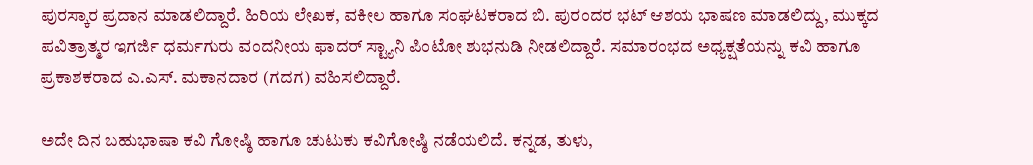ಪುರಸ್ಕಾರ ಪ್ರದಾನ ಮಾಡಲಿದ್ದಾರೆ. ಹಿರಿಯ ಲೇಖಕ, ವಕೀಲ ಹಾಗೂ ಸಂಘಟಕರಾದ ಬಿ. ಪುರಂದರ ಭಟ್ ಆಶಯ ಭಾಷಣ ಮಾಡಲಿದ್ದು, ಮುಕ್ಕದ ಪವಿತ್ರಾತ್ಮರ ಇಗರ್ಜಿ ಧರ್ಮಗುರು ವಂದನೀಯ ಫಾದರ್ ಸ್ಟ್ಯಾನಿ ಪಿಂಟೋ ಶುಭನುಡಿ ನೀಡಲಿದ್ದಾರೆ. ಸಮಾರಂಭದ ಅಧ್ಯಕ್ಷತೆಯನ್ನು ಕವಿ ಹಾಗೂ ಪ್ರಕಾಶಕರಾದ ಎ.ಎಸ್. ಮಕಾನದಾರ (ಗದಗ) ವಹಿಸಲಿದ್ದಾರೆ.

ಅದೇ ದಿನ ಬಹುಭಾಷಾ ಕವಿ ಗೋಷ್ಠಿ ಹಾಗೂ ಚುಟುಕು ಕವಿಗೋಷ್ಠಿ ನಡೆಯಲಿದೆ. ಕನ್ನಡ, ತುಳು,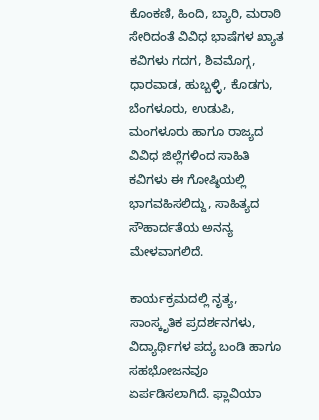ಕೊಂಕಣಿ, ಹಿಂದಿ, ಬ್ಯಾರಿ, ಮರಾಠಿ ಸೇರಿದಂತೆ ವಿವಿಧ ಭಾಷೆಗಳ ಖ್ಯಾತ ಕವಿಗಳು ಗದಗ, ಶಿವಮೊಗ್ಗ, ಧಾರವಾಡ, ಹುಬ್ಬಳ್ಳಿ, ಕೊಡಗು, ಬೆಂಗಳೂರು, ಉಡುಪಿ, ಮಂಗಳೂರು ಹಾಗೂ ರಾಜ್ಯದ ವಿವಿಧ ಜಿಲ್ಲೆಗಳಿಂದ ಸಾಹಿತಿ ಕವಿಗಳು ಈ ಗೋಷ್ಠಿಯಲ್ಲಿ ಭಾಗವಹಿಸಲಿದ್ದು, ಸಾಹಿತ್ಯದ ಸೌಹಾರ್ದತೆಯ ಅನನ್ಯ ಮೇಳವಾಗಲಿದೆ.

ಕಾರ್ಯಕ್ರಮದಲ್ಲಿ ನೃತ್ಯ, ಸಾಂಸ್ಕೃತಿಕ ಪ್ರದರ್ಶನಗಳು, ವಿದ್ಯಾರ್ಥಿಗಳ ಪದ್ಯ ಬಂಡಿ ಹಾಗೂ ಸಹಭೋಜನವೂ ಏರ್ಪಡಿಸಲಾಗಿದೆ. ಫ್ಲಾವಿಯಾ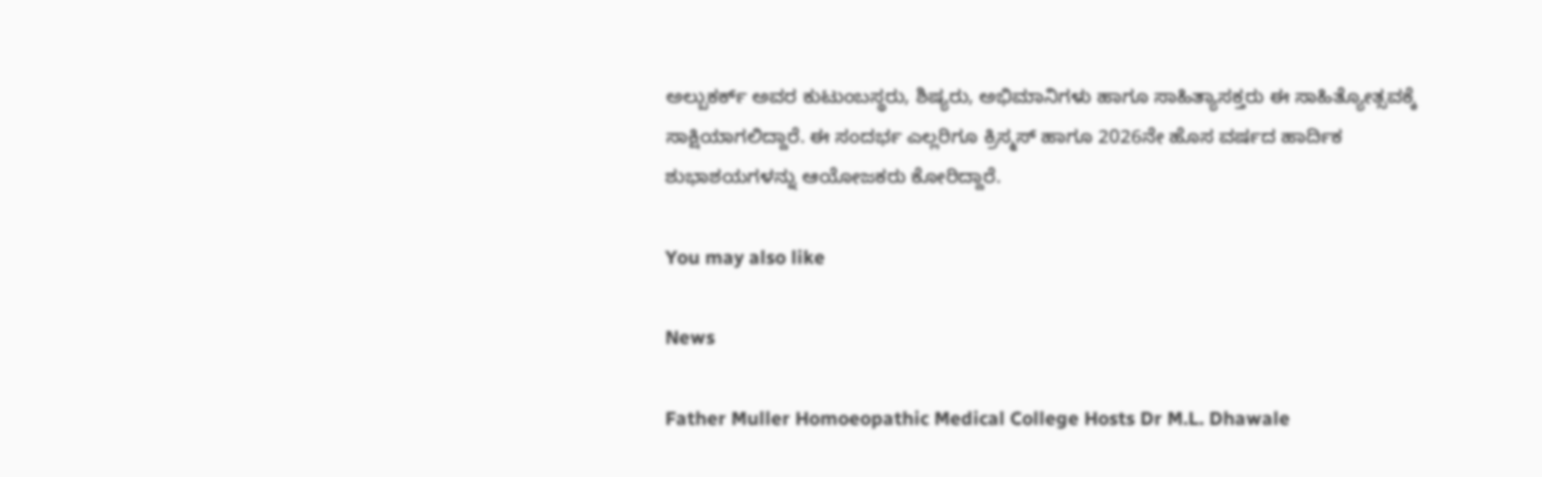ಅಲ್ಬುಕರ್ಕ್ ಅವರ ಕುಟುಂಬಸ್ಥರು, ಶಿಷ್ಯರು, ಅಭಿಮಾನಿಗಳು ಹಾಗೂ ಸಾಹಿತ್ಯಾಸಕ್ತರು ಈ ಸಾಹಿತ್ಯೋತ್ಸವಕ್ಕೆ ಸಾಕ್ಷಿಯಾಗಲಿದ್ದಾರೆ. ಈ ಸಂದರ್ಭ ಎಲ್ಲರಿಗೂ ಕ್ರಿಸ್ಮಸ್ ಹಾಗೂ 2026ನೇ ಹೊಸ ವರ್ಷದ ಹಾರ್ದಿಕ ಶುಭಾಶಯಗಳನ್ನು ಆಯೋಜಕರು ಕೋರಿದ್ದಾರೆ.

You may also like

News

Father Muller Homoeopathic Medical College Hosts Dr M.L. Dhawale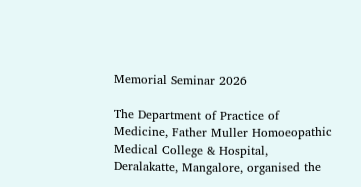Memorial Seminar 2026

The Department of Practice of Medicine, Father Muller Homoeopathic Medical College & Hospital, Deralakatte, Mangalore, organised the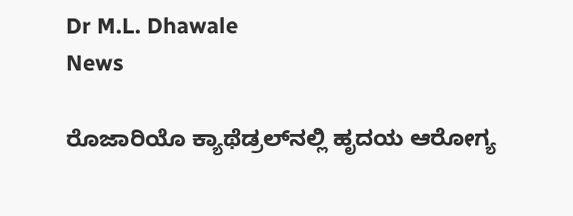Dr M.L. Dhawale
News

ರೊಜಾರಿಯೊ ಕ್ಯಾಥೆಡ್ರಲ್‌ನಲ್ಲಿ ಹೃದಯ ಆರೋಗ್ಯ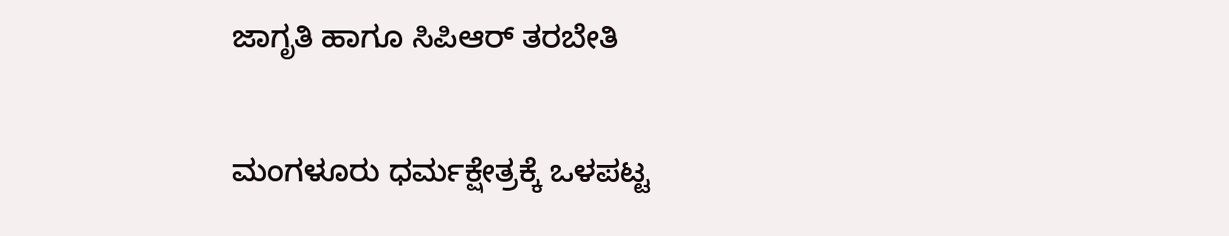ಜಾಗೃತಿ ಹಾಗೂ ಸಿಪಿಆರ್ ತರಬೇತಿ

ಮಂಗಳೂರು ಧರ್ಮಕ್ಷೇತ್ರಕ್ಕೆ ಒಳಪಟ್ಟ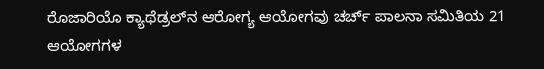ರೊಜಾರಿಯೊ ಕ್ಯಾಥೆಡ್ರಲ್‌ನ ಆರೋಗ್ಯ ಆಯೋಗವು ಚರ್ಚ್ ಪಾಲನಾ ಸಮಿತಿಯ 21 ಆಯೋಗಗಳ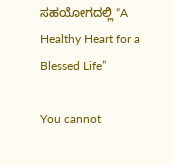ಸಹಯೋಗದಲ್ಲಿ “A Healthy Heart for a Blessed Life”

You cannot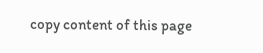copy content of this page